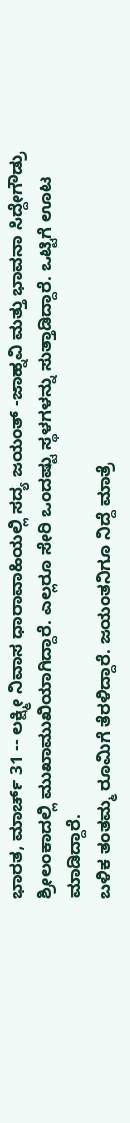ಭಾರತ, ಮಾರ್ಚ್ 31 -- ಲಕ್ಷ್ಮೀ ನಿವಾಸ ಧಾರಾವಾಹಿಯಲ್ಲಿ ಸದ್ಯ ಜಯಂತ್ -ಜಾಹ್ನವಿ ಮತ್ತು ಭಾವನಾ ಸಿದ್ದೇಗೌಡ್ರು ಶ್ರೀಲಂಕಾದಲ್ಲಿ ಮುಖಾಮುಖಿಯಾಗಿದ್ದಾರೆ. ಎಲ್ಲರೂ ಸೇರಿ ಒಂದಷ್ಟು ಸ್ಥಳಗಳನ್ನು ಸುತ್ತಾಡಿದ್ದಾರೆ. ಒಟ್ಟಿಗೆ ಊಟ ಮಾಡಿದ್ದಾರೆ.
ಬಳಿಕ ತಂತಮ್ಮ ರೂಮಿಗೆ ತೆರಳಿದ್ದಾರೆ. ಜಯಂತನಿಗೂ ನಿದ್ದೆ ಮಾತ್ರೆ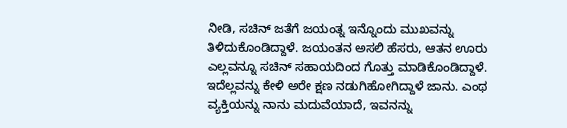ನೀಡಿ, ಸಚಿನ್ ಜತೆಗೆ ಜಯಂತ್ನ ಇನ್ನೊಂದು ಮುಖವನ್ನು ತಿಳಿದುಕೊಂಡಿದ್ದಾಳೆ. ಜಯಂತನ ಅಸಲಿ ಹೆಸರು, ಆತನ ಊರು ಎಲ್ಲವನ್ನೂ ಸಚಿನ್ ಸಹಾಯದಿಂದ ಗೊತ್ತು ಮಾಡಿಕೊಂಡಿದ್ದಾಳೆ.
ಇದೆಲ್ಲವನ್ನು ಕೇಳಿ ಅರೇ ಕ್ಷಣ ನಡುಗಿಹೋಗಿದ್ದಾಳೆ ಜಾನು. ಎಂಥ ವ್ಯಕ್ತಿಯನ್ನು ನಾನು ಮದುವೆಯಾದೆ, ಇವನನ್ನು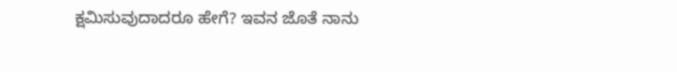ಕ್ಷಮಿಸುವುದಾದರೂ ಹೇಗೆ? ಇವನ ಜೊತೆ ನಾನು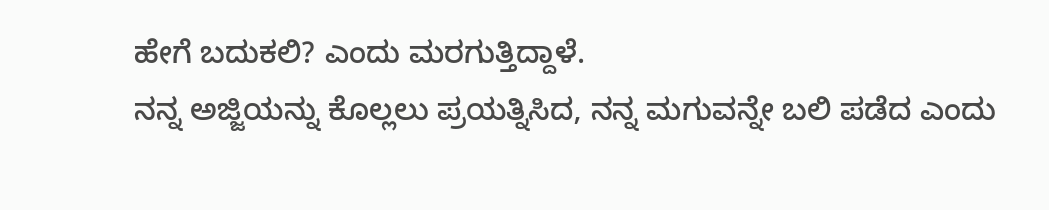ಹೇಗೆ ಬದುಕಲಿ? ಎಂದು ಮರಗುತ್ತಿದ್ದಾಳೆ.
ನನ್ನ ಅಜ್ಜಿಯನ್ನು ಕೊಲ್ಲಲು ಪ್ರಯತ್ನಿಸಿದ, ನನ್ನ ಮಗುವನ್ನೇ ಬಲಿ ಪಡೆದ ಎಂದು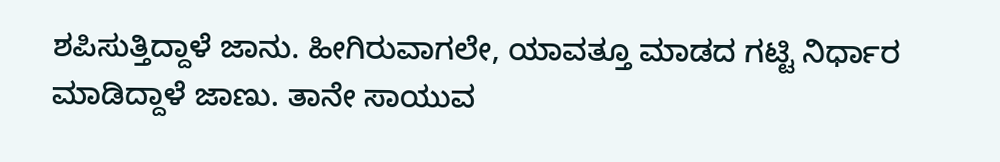ಶಪಿಸುತ್ತಿದ್ದಾಳೆ ಜಾನು. ಹೀಗಿರುವಾಗಲೇ, ಯಾವತ್ತೂ ಮಾಡದ ಗಟ್ಟಿ ನಿರ್ಧಾರ ಮಾಡಿದ್ದಾಳೆ ಜಾಣು. ತಾನೇ ಸಾಯುವ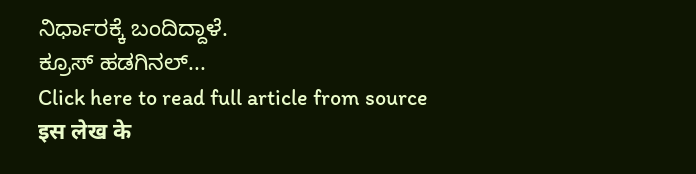ನಿರ್ಧಾರಕ್ಕೆ ಬಂದಿದ್ದಾಳೆ.
ಕ್ರೂಸ್ ಹಡಗಿನಲ್...
Click here to read full article from source
इस लेख के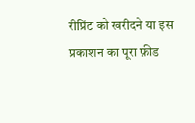रीप्रिंट को खरीदने या इस प्रकाशन का पूरा फ़ीड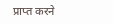प्राप्त करने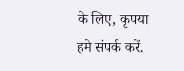के लिए, कृपया
हमे संपर्क करें.